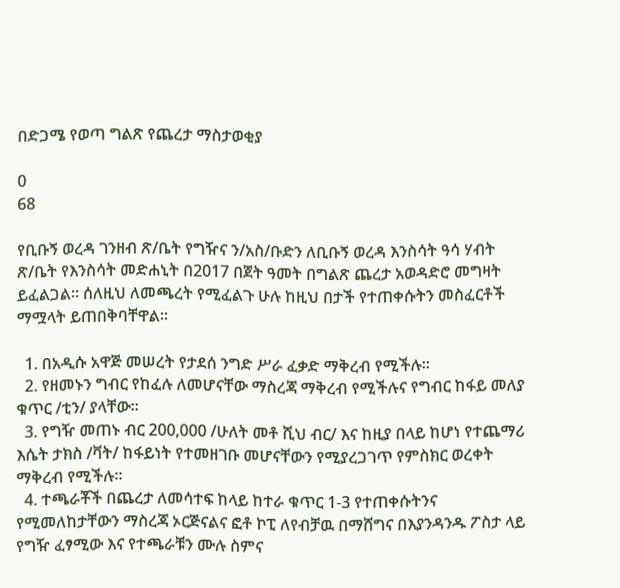በድጋሜ የወጣ ግልጽ የጨረታ ማስታወቂያ

0
68

የቢቡኝ ወረዳ ገንዘብ ጽ/ቤት የግዥና ን/አስ/ቡድን ለቢቡኝ ወረዳ እንስሳት ዓሳ ሃብት ጽ/ቤት የእንስሳት መድሐኒት በ2017 በጀት ዓመት በግልጽ ጨረታ አወዳድሮ መግዛት ይፈልጋል፡፡ ሰለዚህ ለመጫረት የሚፈልጉ ሁሉ ከዚህ በታች የተጠቀሱትን መስፈርቶች ማሟላት ይጠበቅባቸዋል፡፡

  1. በአዲሱ አዋጅ መሠረት የታደሰ ንግድ ሥራ ፈቃድ ማቅረብ የሚችሉ፡፡
  2. የዘመኑን ግብር የከፈሉ ለመሆናቸው ማስረጃ ማቅረብ የሚችሉና የግብር ከፋይ መለያ ቁጥር /ቲን/ ያላቸው፡፡
  3. የግዥ መጠኑ ብር 200,000 /ሁለት መቶ ሺህ ብር/ እና ከዚያ በላይ ከሆነ የተጨማሪ እሴት ታክስ /ቫት/ ከፋይነት የተመዘገቡ መሆናቸውን የሚያረጋገጥ የምስክር ወረቀት ማቅረብ የሚችሉ፡፡
  4. ተጫራቾች በጨረታ ለመሳተፍ ከላይ ከተራ ቁጥር 1-3 የተጠቀሱትንና የሚመለከታቸውን ማስረጃ ኦርጅናልና ፎቶ ኮፒ ለየብቻዉ በማሸግና በእያንዳንዱ ፖስታ ላይ የግዥ ፈፃሚው እና የተጫራቹን ሙሉ ስምና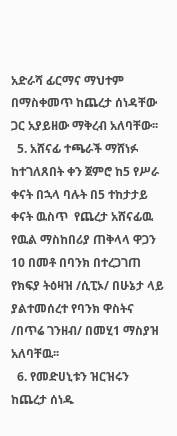አድራሻ ፊርማና ማህተም በማስቀመጥ ከጨረታ ሰነዳቸው ጋር አያይዘው ማቅረብ አለባቸው፡፡
  5. አሸናፊ ተጫራች ማሸነፉ ከተገለጸበት ቀን ጀምሮ ከ5 የሥራ ቀናት በኋላ ባሉት በ5 ተከታታይ ቀናት ዉስጥ  የጨረታ አሸናፊዉ የዉል ማስከበሪያ ጠቅላላ ዋጋን 10 በመቶ በባንክ በተረጋገጠ የክፍያ ትዕዛዝ /ሲፒኦ/ በሁኔታ ላይ ያልተመሰረተ የባንክ ዋስትና /በጥሬ ገንዘብ/ በመሂ1 ማስያዝ አለባቸዉ፡፡
  6. የመድሀኒቱን ዝርዝሩን ከጨረታ ሰነዱ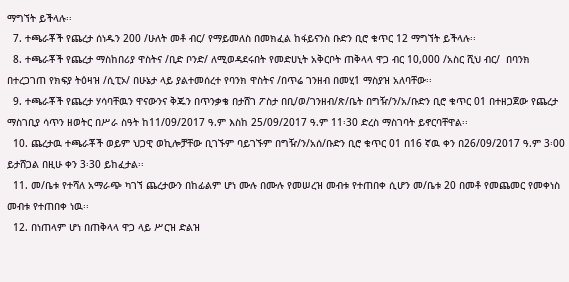ማግኘት ይችላሉ፡፡
  7. ተጫራቾች የጨረታ ሰነዱን 200 /ሁለት መቶ ብር/ የማይመለስ በመክፈል ከፋይናንስ ቡድን ቢሮ ቁጥር 12 ማግኘት ይችላሉ፡፡
  8. ተጫራቾች የጨረታ ማስከበሪያ ዋስትና /ቢድ ቦንድ/ ለሚወዳደሩበት የመድሀኒት አቅርቦት ጠቅላላ ዋጋ ብር 10,000 /አስር ሺህ ብር/  በባንክ በተረጋገጠ የክፍያ ትዕዛዝ /ሲፒኦ/ በሁኔታ ላይ ያልተመሰረተ የባንክ ዋስትና /በጥሬ ገንዘብ በመሂ1 ማስያዝ አለባቸው፡፡
  9. ተጫራቾች የጨረታ ሃሳባቸዉን ዋናውንና ቅጁን በጥንቃቄ በታሸገ ፖስታ በቢ/ወ/ገንዘብ/ጽ/ቤት በግዥ/ን/አ/ቡድን ቢሮ ቁጥር 01 በተዘጋጀው የጨረታ ማስገቢያ ሳጥን ዘወትር በሥራ ስዓት ከ11/09/2017 ዓ.ም እስከ 25/09/2017 ዓ.ም 11፡30 ድረስ ማስገባት ይኖርባቸዋል፡፡
  10. ጨረታዉ ተጫራቾች ወይም ህጋዊ ወኪሎቻቸው ቢገኙም ባይገኙም በግዥ/ን/አሰ/ቡድን ቢሮ ቁጥር 01 በ16 ኛዉ ቀን በ26/09/2017 ዓ.ም 3፡00 ይታሸጋል በዚሁ ቀን 3፡30 ይከፈታል፡፡
  11. መ/ቤቱ የተሻለ አማራጭ ካገኘ ጨረታውን በከፊልም ሆነ ሙሉ በሙሉ የመሠረዝ መብቱ የተጠበቀ ሲሆን መ/ቤቱ 20 በመቶ የመጨመር የመቀነስ መብቱ የተጠበቀ ነዉ፡፡
  12. በነጠላም ሆነ በጠቅላላ ዋጋ ላይ ሥርዝ ድልዝ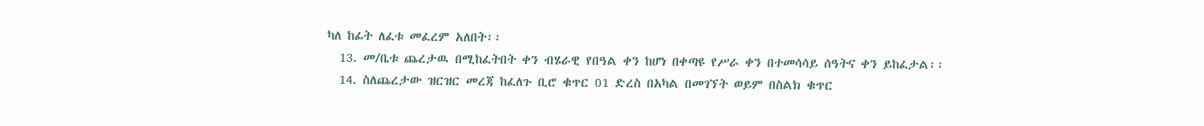ካለ ከፊት ለፈቱ መፈረም አለበት፡፡
  13. መ/ቤቱ ጨረታዉ በሚከፈትበት ቀን ብሄራዊ የበዓል ቀን ከሆነ በቀጣዩ የሥራ ቀን በተመሳሳይ ሰዓትና ቀን ይከፈታል፡፡
  14. ስለጨረታው ዝርዝር መረጃ ከፈለጉ ቢሮ ቁጥር 01 ድረስ በአካል በመገኘት ወይም በስልክ ቁጥር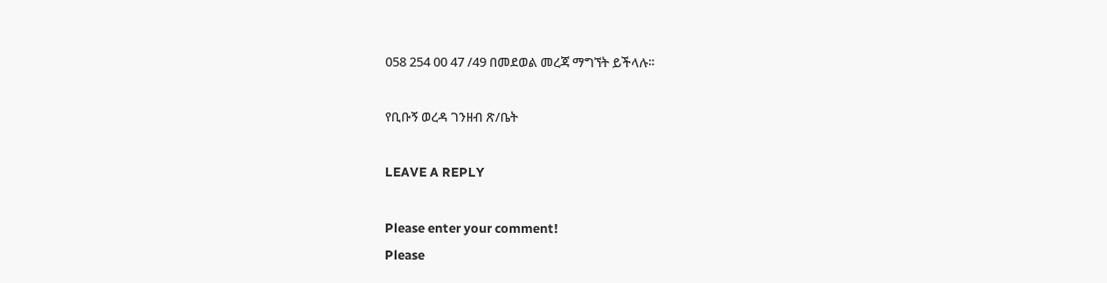058 254 00 47 /49 በመደወል መረጃ ማግኘት ይችላሉ፡፡

የቢቡኝ ወረዳ ገንዘብ ጽ/ቤት

LEAVE A REPLY

Please enter your comment!
Please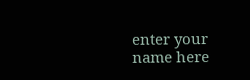enter your name here